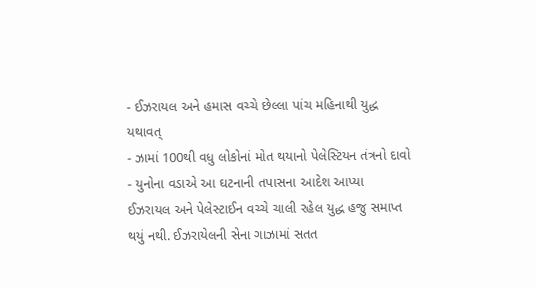- ઈઝરાયલ અને હમાસ વચ્ચે છેલ્લા પાંચ મહિનાથી યુદ્ધ યથાવત્
- ઝામાં 100થી વધુ લોકોનાં મોત થયાનો પેલેસ્ટિયન તંત્રનો દાવો
- યુનોના વડાએ આ ઘટનાની તપાસના આદેશ આપ્યા
ઈઝરાયલ અને પેલેસ્ટાઈન વચ્ચે ચાલી રહેલ યુદ્ધ હજુ સમાપ્ત થયું નથી. ઈઝરાયેલની સેના ગાઝામાં સતત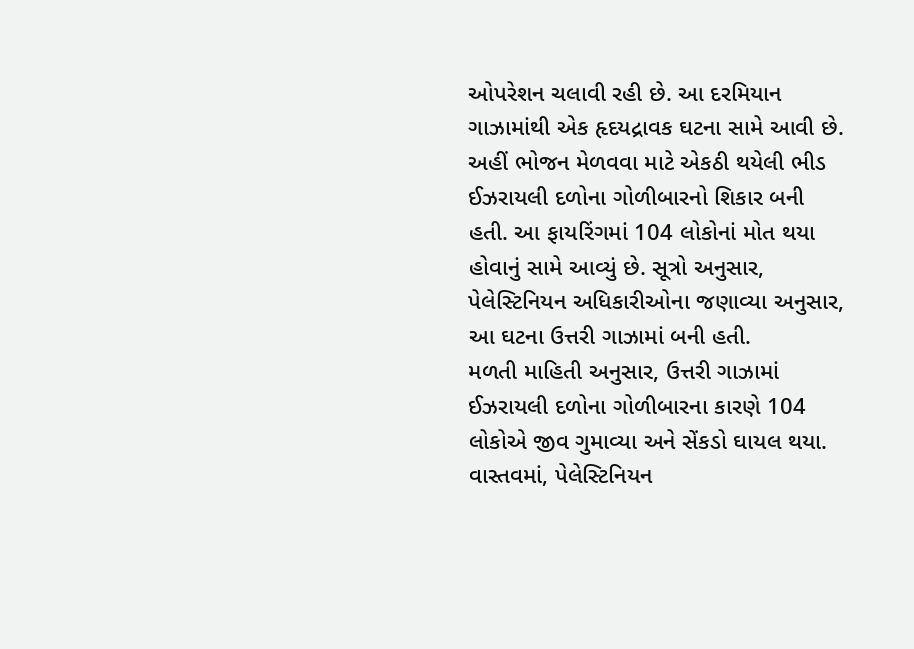ઓપરેશન ચલાવી રહી છે. આ દરમિયાન ગાઝામાંથી એક હૃદયદ્રાવક ઘટના સામે આવી છે. અહીં ભોજન મેળવવા માટે એકઠી થયેલી ભીડ ઈઝરાયલી દળોના ગોળીબારનો શિકાર બની હતી. આ ફાયરિંગમાં 104 લોકોનાં મોત થયા હોવાનું સામે આવ્યું છે. સૂત્રો અનુસાર, પેલેસ્ટિનિયન અધિકારીઓના જણાવ્યા અનુસાર, આ ઘટના ઉત્તરી ગાઝામાં બની હતી.
મળતી માહિતી અનુસાર, ઉત્તરી ગાઝામાં ઈઝરાયલી દળોના ગોળીબારના કારણે 104 લોકોએ જીવ ગુમાવ્યા અને સેંકડો ઘાયલ થયા. વાસ્તવમાં, પેલેસ્ટિનિયન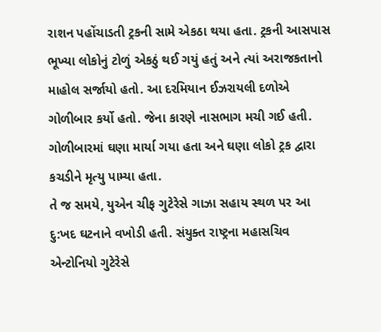રાશન પહોંચાડતી ટ્રકની સામે એકઠા થયા હતા. ટ્રકની આસપાસ ભૂખ્યા લોકોનું ટોળું એકઠું થઈ ગયું હતું અને ત્યાં અરાજકતાનો માહોલ સર્જાયો હતો. આ દરમિયાન ઈઝરાયલી દળોએ ગોળીબાર કર્યો હતો. જેના કારણે નાસભાગ મચી ગઈ હતી. ગોળીબારમાં ઘણા માર્યા ગયા હતા અને ઘણા લોકો ટ્રક દ્વારા કચડીને મૃત્યુ પામ્યા હતા.
તે જ સમયે, યુએન ચીફ ગુટેરેસે ગાઝા સહાય સ્થળ પર આ દુ:ખદ ઘટનાને વખોડી હતી. સંયુક્ત રાષ્ટ્રના મહાસચિવ એન્ટોનિયો ગુટેરેસે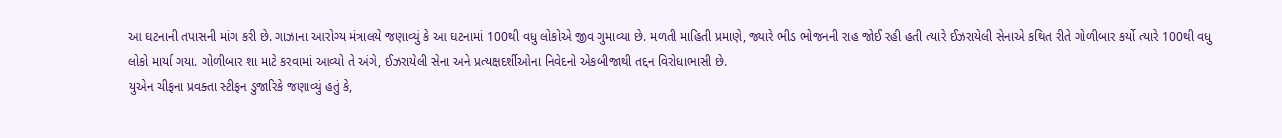આ ઘટનાની તપાસની માંગ કરી છે. ગાઝાના આરોગ્ય મંત્રાલયે જણાવ્યું કે આ ઘટનામાં 100થી વધુ લોકોએ જીવ ગુમાવ્યા છે. મળતી માહિતી પ્રમાણે, જ્યારે ભીડ ભોજનની રાહ જોઈ રહી હતી ત્યારે ઈઝરાયેલી સેનાએ કથિત રીતે ગોળીબાર કર્યો ત્યારે 100થી વધુ લોકો માર્યા ગયા. ગોળીબાર શા માટે કરવામાં આવ્યો તે અંગે, ઈઝરાયેલી સેના અને પ્રત્યક્ષદર્શીઓના નિવેદનો એકબીજાથી તદ્દન વિરોધાભાસી છે.
યુએન ચીફના પ્રવક્તા સ્ટીફન ડુજારિકે જણાવ્યું હતું કે,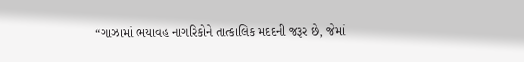“ગાઝામાં ભયાવહ નાગરિકોને તાત્કાલિક મદદની જરૂર છે, જેમાં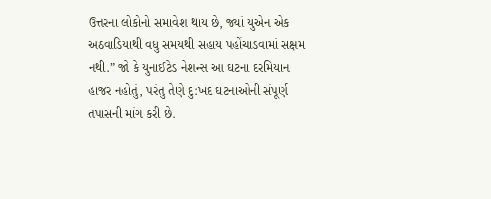ઉત્તરના લોકોનો સમાવેશ થાય છે, જ્યાં યુએન એક અઠવાડિયાથી વધુ સમયથી સહાય પહોંચાડવામાં સક્ષમ નથી.” જો કે યુનાઈટેડ નેશન્સ આ ઘટના દરમિયાન હાજર નહોતું, પરંતુ તેણે દુ:ખદ ઘટનાઓની સંપૂર્ણ તપાસની માંગ કરી છે.